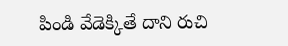పిండి వేడెక్కితే దాని రుచి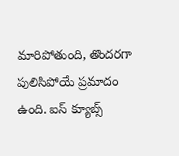మారిపోతుంది, తొందరగా పులిసిపోయే ప్రమాదం ఉంది. ఐస్ క్యూబ్స్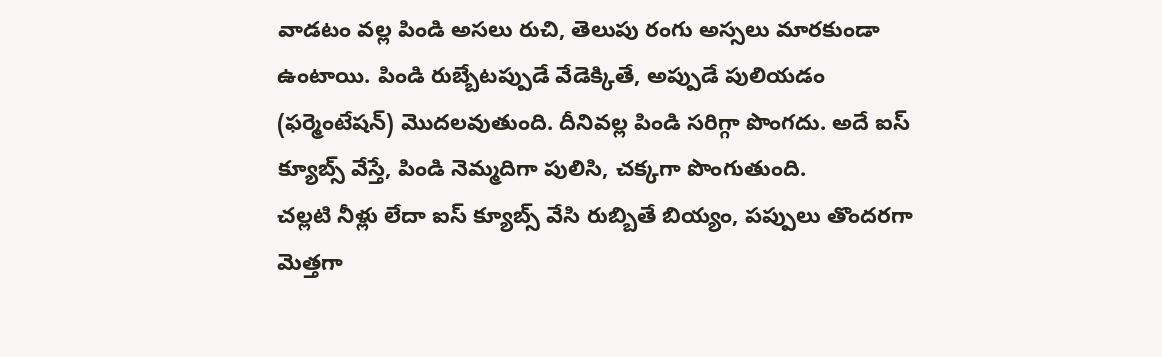వాడటం వల్ల పిండి అసలు రుచి, తెలుపు రంగు అస్సలు మారకుండా ఉంటాయి. పిండి రుబ్బేటప్పుడే వేడెక్కితే, అప్పుడే పులియడం (ఫర్మెంటేషన్) మొదలవుతుంది. దీనివల్ల పిండి సరిగ్గా పొంగదు. అదే ఐస్ క్యూబ్స్ వేస్తే, పిండి నెమ్మదిగా పులిసి, చక్కగా పొంగుతుంది.
చల్లటి నీళ్లు లేదా ఐస్ క్యూబ్స్ వేసి రుబ్బితే బియ్యం, పప్పులు తొందరగా మెత్తగా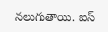నలుగుతాయి. ఐస్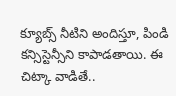క్యూబ్స్ నీటిని అందిస్తూ, పిండి కన్సిస్టెన్సీని కాపాడతాయి. ఈ చిట్కా వాడితే..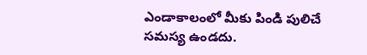ఎండాకాలంలో మీకు పిండి పులిచే సమస్య ఉండదు.